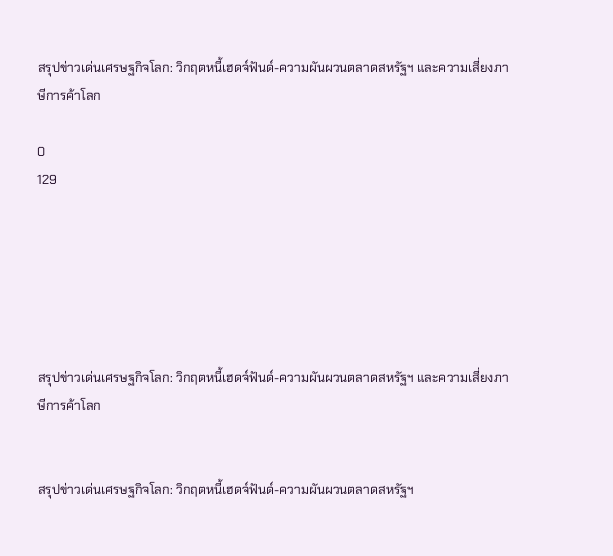สรุปข่าวเด่นเศรษฐกิจโลก: วิกฤตหนี้เฮดจ์ฟันด์-ความผันผวนตลาดสหรัฐฯ และความเสี่ยงภาษีการค้าโลก

0
129






สรุปข่าวเด่นเศรษฐกิจโลก: วิกฤตหนี้เฮดจ์ฟันด์-ความผันผวนตลาดสหรัฐฯ และความเสี่ยงภาษีการค้าโลก


สรุปข่าวเด่นเศรษฐกิจโลก: วิกฤตหนี้เฮดจ์ฟันด์-ความผันผวนตลาดสหรัฐฯ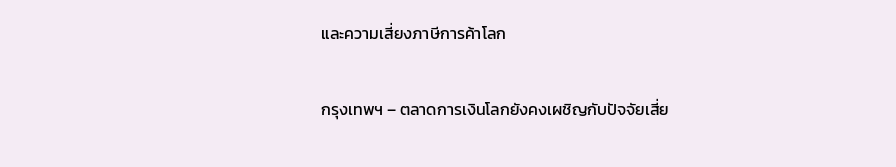และความเสี่ยงภาษีการค้าโลก

กรุงเทพฯ – ตลาดการเงินโลกยังคงเผชิญกับปัจจัยเสี่ย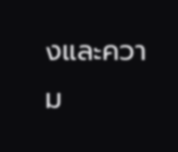งและความ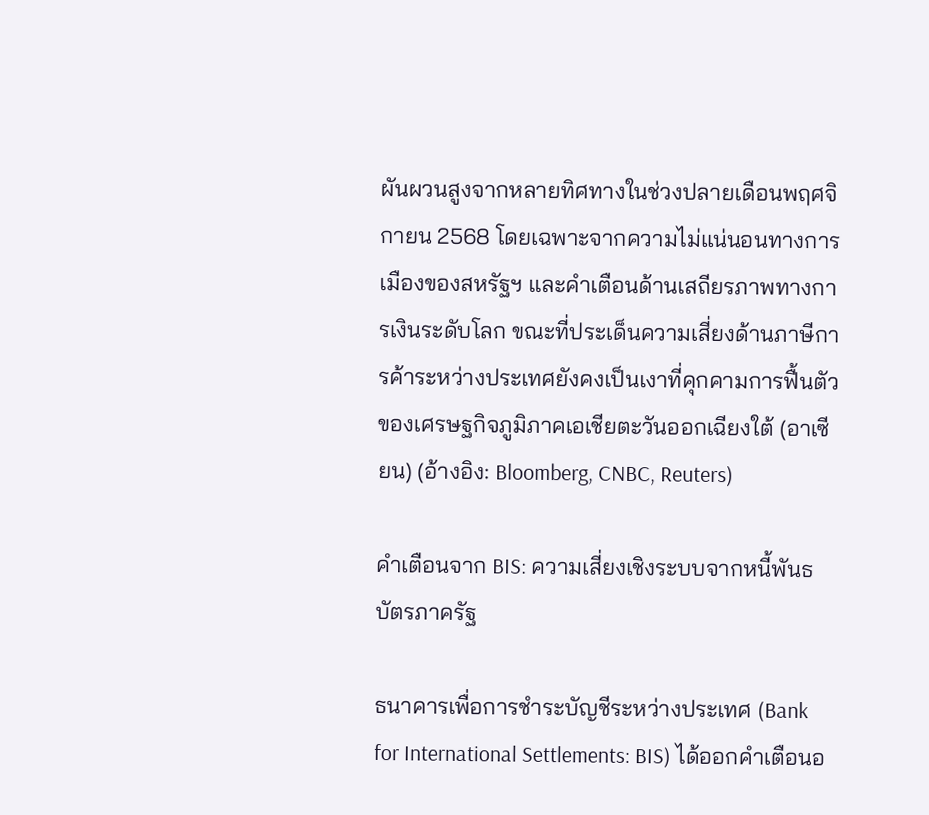ผันผวนสูงจากหลายทิศทางในช่วงปลายเดือนพฤศจิกายน 2568 โดยเฉพาะจากความไม่แน่นอนทางการเมืองของสหรัฐฯ และคำเตือนด้านเสถียรภาพทางการเงินระดับโลก ขณะที่ประเด็นความเสี่ยงด้านภาษีการค้าระหว่างประเทศยังคงเป็นเงาที่คุกคามการฟื้นตัวของเศรษฐกิจภูมิภาคเอเชียตะวันออกเฉียงใต้ (อาเซียน) (อ้างอิง: Bloomberg, CNBC, Reuters)

คำเตือนจาก BIS: ความเสี่ยงเชิงระบบจากหนี้พันธบัตรภาครัฐ

ธนาคารเพื่อการชำระบัญชีระหว่างประเทศ (Bank for International Settlements: BIS) ได้ออกคำเตือนอ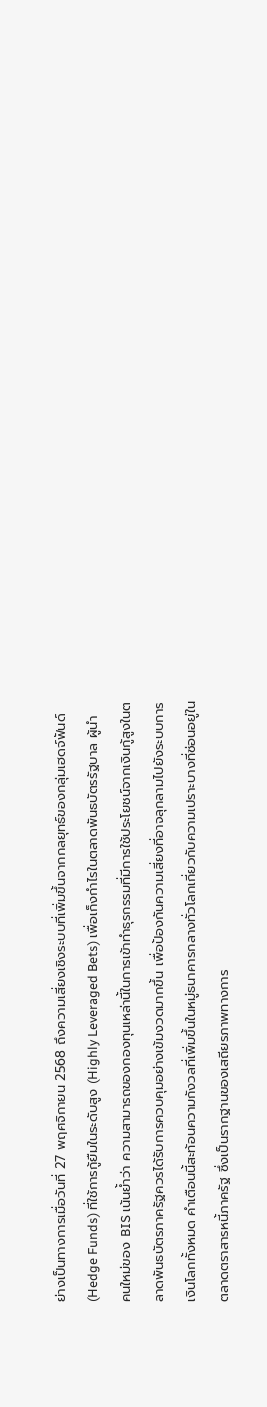ย่างเป็นทางการเมื่อวันที่ 27 พฤศจิกายน 2568 ถึงความเสี่ยงเชิงระบบที่เพิ่มขึ้นจากกลยุทธ์ของกลุ่มเฮดจ์ฟันด์ (Hedge Funds) ที่ใช้การกู้ยืมในระดับสูง (Highly Leveraged Bets) เพื่อเก็งกำไรในตลาดพันธบัตรรัฐบาล ผู้นำคนใหม่ของ BIS เน้นย้ำว่า ความสามารถของกองทุนเหล่านี้ในการเข้าทำธุรกรรมที่มีการใช้ประโยชน์จากเงินกู้สูงในตลาดพันธบัตรภาครัฐควรได้รับการควบคุมอย่างเข้มงวดมากขึ้น เพื่อป้องกันความเสี่ยงที่อาจลุกลามไปยังระบบการเงินโลกทั้งหมด คำเตือนนี้สะท้อนความกังวลที่เพิ่มขึ้นในหมู่ธนาคารกลางทั่วโลกเกี่ยวกับความเปราะบางที่ซ่อนอยู่ในตลาดตราสารหนี้ภาครัฐ ซึ่งเป็นรากฐานของเสถียรภาพทางการ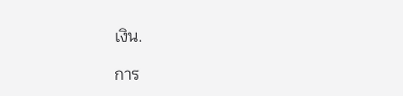เงิน.

การ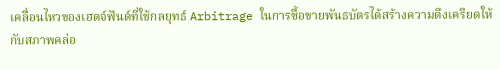เคลื่อนไหวของเฮดจ์ฟันด์ที่ใช้กลยุทธ์ Arbitrage ในการซื้อขายพันธบัตรได้สร้างความตึงเครียดให้กับสภาพคล่อ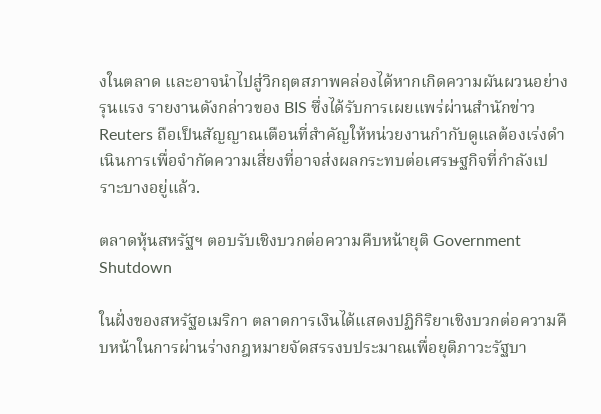งในตลาด และอาจนำไปสู่วิกฤตสภาพคล่องได้หากเกิดความผันผวนอย่างรุนแรง รายงานดังกล่าวของ BIS ซึ่งได้รับการเผยแพร่ผ่านสำนักข่าว Reuters ถือเป็นสัญญาณเตือนที่สำคัญให้หน่วยงานกำกับดูแลต้องเร่งดำเนินการเพื่อจำกัดความเสี่ยงที่อาจส่งผลกระทบต่อเศรษฐกิจที่กำลังเปราะบางอยู่แล้ว.

ตลาดหุ้นสหรัฐฯ ตอบรับเชิงบวกต่อความคืบหน้ายุติ Government Shutdown

ในฝั่งของสหรัฐอเมริกา ตลาดการเงินได้แสดงปฏิกิริยาเชิงบวกต่อความคืบหน้าในการผ่านร่างกฎหมายจัดสรรงบประมาณเพื่อยุติภาวะรัฐบา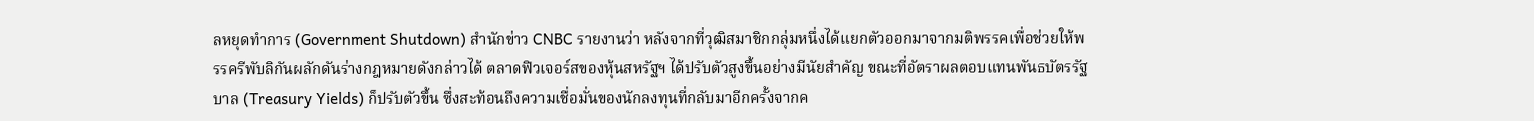ลหยุดทำการ (Government Shutdown) สำนักข่าว CNBC รายงานว่า หลังจากที่วุฒิสมาชิกกลุ่มหนึ่งได้แยกตัวออกมาจากมติพรรคเพื่อช่วยให้พรรครีพับลิกันผลักดันร่างกฎหมายดังกล่าวได้ ตลาดฟิวเจอร์สของหุ้นสหรัฐฯ ได้ปรับตัวสูงขึ้นอย่างมีนัยสำคัญ ขณะที่อัตราผลตอบแทนพันธบัตรรัฐบาล (Treasury Yields) ก็ปรับตัวขึ้น ซึ่งสะท้อนถึงความเชื่อมั่นของนักลงทุนที่กลับมาอีกครั้งจากค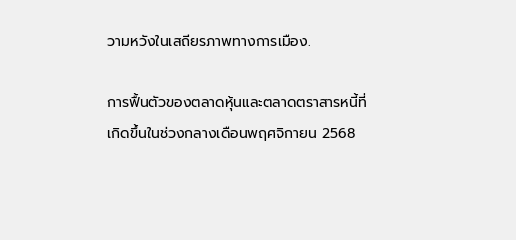วามหวังในเสถียรภาพทางการเมือง.

การฟื้นตัวของตลาดหุ้นและตลาดตราสารหนี้ที่เกิดขึ้นในช่วงกลางเดือนพฤศจิกายน 2568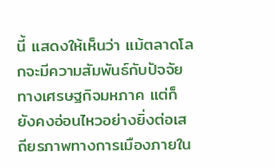นี้ แสดงให้เห็นว่า แม้ตลาดโลกจะมีความสัมพันธ์กับปัจจัยทางเศรษฐกิจมหภาค แต่ก็ยังคงอ่อนไหวอย่างยิ่งต่อเสถียรภาพทางการเมืองภายใน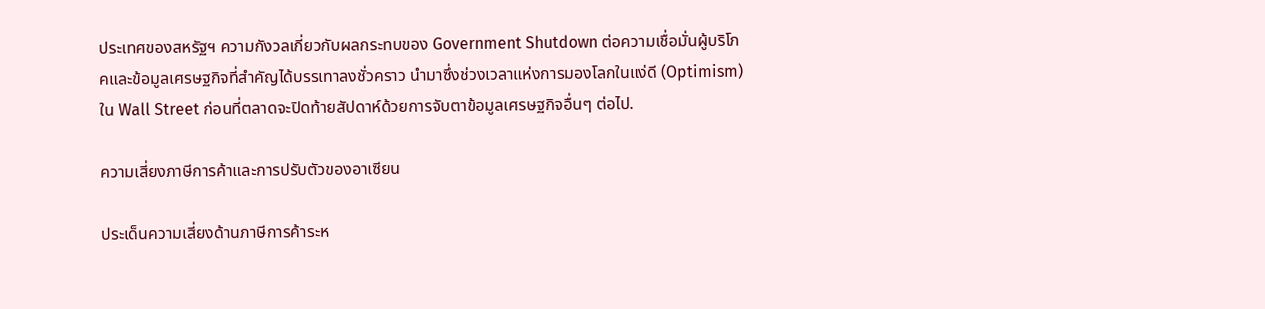ประเทศของสหรัฐฯ ความกังวลเกี่ยวกับผลกระทบของ Government Shutdown ต่อความเชื่อมั่นผู้บริโภคและข้อมูลเศรษฐกิจที่สำคัญได้บรรเทาลงชั่วคราว นำมาซึ่งช่วงเวลาแห่งการมองโลกในแง่ดี (Optimism) ใน Wall Street ก่อนที่ตลาดจะปิดท้ายสัปดาห์ด้วยการจับตาข้อมูลเศรษฐกิจอื่นๆ ต่อไป.

ความเสี่ยงภาษีการค้าและการปรับตัวของอาเซียน

ประเด็นความเสี่ยงด้านภาษีการค้าระห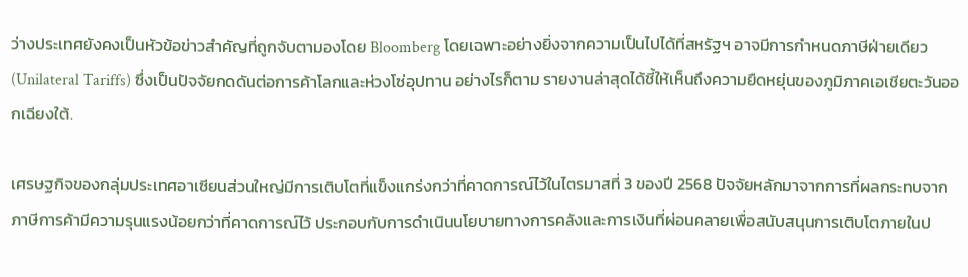ว่างประเทศยังคงเป็นหัวข้อข่าวสำคัญที่ถูกจับตามองโดย Bloomberg โดยเฉพาะอย่างยิ่งจากความเป็นไปได้ที่สหรัฐฯ อาจมีการกำหนดภาษีฝ่ายเดียว (Unilateral Tariffs) ซึ่งเป็นปัจจัยกดดันต่อการค้าโลกและห่วงโซ่อุปทาน อย่างไรก็ตาม รายงานล่าสุดได้ชี้ให้เห็นถึงความยืดหยุ่นของภูมิภาคเอเชียตะวันออกเฉียงใต้.

เศรษฐกิจของกลุ่มประเทศอาเซียนส่วนใหญ่มีการเติบโตที่แข็งแกร่งกว่าที่คาดการณ์ไว้ในไตรมาสที่ 3 ของปี 2568 ปัจจัยหลักมาจากการที่ผลกระทบจากภาษีการค้ามีความรุนแรงน้อยกว่าที่คาดการณ์ไว้ ประกอบกับการดำเนินนโยบายทางการคลังและการเงินที่ผ่อนคลายเพื่อสนับสนุนการเติบโตภายในป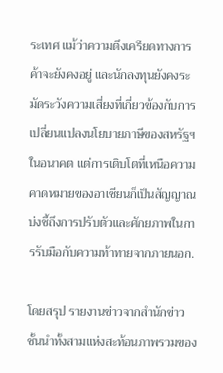ระเทศ แม้ว่าความตึงเครียดทางการค้าจะยังคงอยู่ และนักลงทุนยังคงระมัดระวังความเสี่ยงที่เกี่ยวข้องกับการเปลี่ยนแปลงนโยบายภาษีของสหรัฐฯ ในอนาคต แต่การเติบโตที่เหนือความคาดหมายของอาเซียนก็เป็นสัญญาณบ่งชี้ถึงการปรับตัวและศักยภาพในการรับมือกับความท้าทายจากภายนอก.

โดยสรุป รายงานข่าวจากสำนักข่าวชั้นนำทั้งสามแห่งสะท้อนภาพรวมของ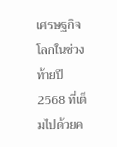เศรษฐกิจโลกในช่วงท้ายปี 2568 ที่เต็มไปด้วยค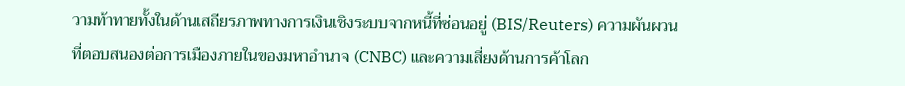วามท้าทายทั้งในด้านเสถียรภาพทางการเงินเชิงระบบจากหนี้ที่ซ่อนอยู่ (BIS/Reuters) ความผันผวนที่ตอบสนองต่อการเมืองภายในของมหาอำนาจ (CNBC) และความเสี่ยงด้านการค้าโลก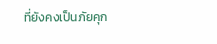ที่ยังคงเป็นภัยคุก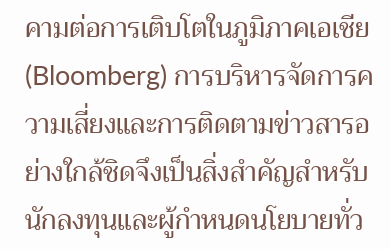คามต่อการเติบโตในภูมิภาคเอเชีย (Bloomberg) การบริหารจัดการความเสี่ยงและการติดตามข่าวสารอย่างใกล้ชิดจึงเป็นสิ่งสำคัญสำหรับนักลงทุนและผู้กำหนดนโยบายทั่ว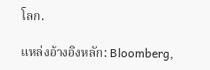โลก.

แหล่งอ้างอิงหลัก: Bloomberg,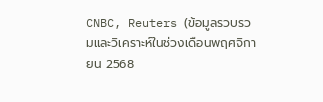CNBC, Reuters (ข้อมูลรวบรวมและวิเคราะห์ในช่วงเดือนพฤศจิกายน 2568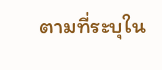ตามที่ระบุใน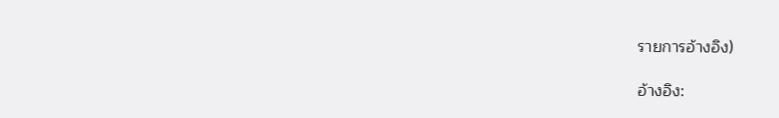รายการอ้างอิง)

อ้างอิง: